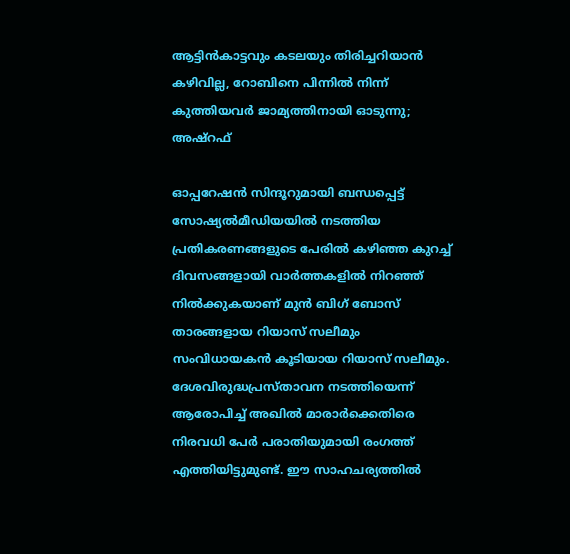ആട്ടിൻകാട്ടവും കടലയും തിരിച്ചറിയാൻ കഴിവില്ല, റോബിനെ പിന്നിൽ നിന്ന് കുത്തിയവർ ജാമ്യത്തിനായി ഓടുന്നു; അഷ്റഫ്

ഓപ്പറേഷന്‍ സിന്ദൂറുമായി ബന്ധപ്പെട്ട് സോഷ്യൽമീഡിയയിൽ നടത്തിയ പ്രതികരണങ്ങളുടെ പേരിൽ കഴിഞ്ഞ കുറച്ച് ദിവസങ്ങളായി വാർത്തകളിൽ നിറഞ്ഞ് നിൽക്കുകയാണ് മുൻ ബിഗ് ബോസ് താരങ്ങളായ റിയാസ് സലീമും സംവിധായകൻ കൂടിയായ റിയാസ് സലീമും. ദേശവിരുദ്ധപ്രസ്താവന നടത്തിയെന്ന് ആരോപിച്ച് അഖില്‍ മാരാര്‍ക്കെതിരെ നിരവധി പേർ പരാതിയുമായി രംഗത്ത് എത്തിയിട്ടുമുണ്ട്. ഈ സാഹചര്യത്തിൽ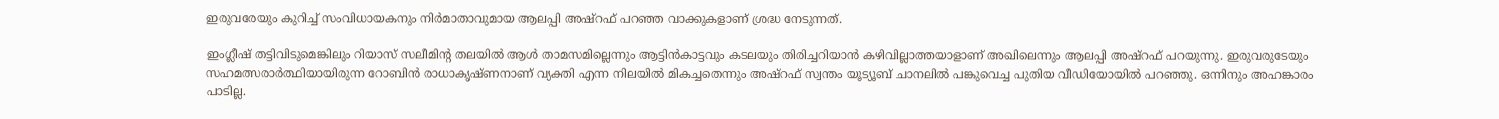ഇരുവരേയും കുറിച്ച് സംവിധായകനും നിർമാതാവുമായ ആലപ്പി അഷ്റഫ് പറഞ്ഞ വാക്കുകളാണ് ശ്രദ്ധ നേടുന്നത്.

ഇംഗ്ലീഷ് തട്ടിവിടുമെങ്കിലും റിയാസ് സലീമിന്റ തലയിൽ ആൾ താമസമില്ലെന്നും ആട്ടിൻകാട്ടവും കടലയും തിരിച്ചറിയാൻ കഴിവില്ലാത്തയാളാണ് അഖിലെന്നും ആലപ്പി അഷ്റഫ് പറയുന്നു. ഇരുവരുടേയും സഹമത്സരാർത്ഥിയായിരുന്ന റോബിൻ രാധാകൃഷ്ണനാണ് വ്യക്തി എന്ന നിലയിൽ മികച്ചതെന്നും അഷ്റഫ് സ്വന്തം യൂട്യൂബ് ചാനലിൽ പങ്കുവെച്ച പുതിയ വീഡിയോയിൽ പറ‍ഞ്ഞു. ഒന്നിനും അഹങ്കാരം പാടില്ല.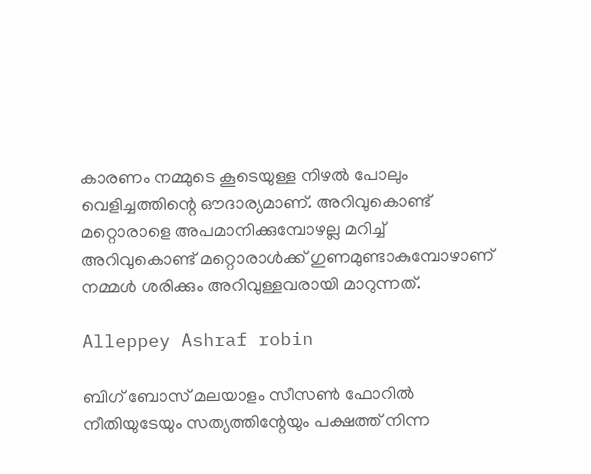കാരണം നമ്മുടെ കൂടെയുള്ള നിഴൽ പോലും വെളിച്ചത്തിന്റെ ഔദാര്യമാണ്. അറിവുകൊണ്ട് മറ്റൊരാളെ അപമാനിക്കുമ്പോഴല്ല മറിച്ച് അറിവുകൊണ്ട് മറ്റൊരാൾക്ക് ഗുണമുണ്ടാകുമ്പോഴാണ് നമ്മൾ ശരിക്കും അറിവുള്ളവരായി മാറുന്നത്.

Alleppey Ashraf robin

ബിഗ് ബോസ് മലയാളം സീസൺ ഫോറിൽ നീതിയുടേയും സത്യത്തിന്റേയും പക്ഷത്ത് നിന്ന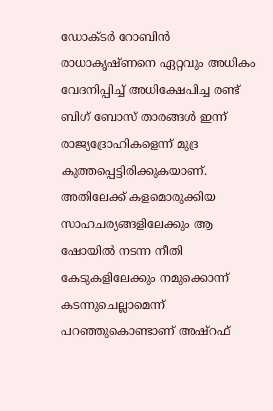ഡോക്ടർ റോബിൻ രാധാകൃഷ്ണനെ ഏറ്റവും അധികം വേദനിപ്പിച്ച് അധിക്ഷേപിച്ച രണ്ട് ബിഗ് ബോസ് താരങ്ങൾ ഇന്ന് രാജ്യദ്രോഹികളെന്ന് മുദ്ര കുത്തപ്പെട്ടിരിക്കുകയാണ്. അതിലേക്ക് കളമൊരുക്കിയ സാഹചര്യങ്ങളിലേക്കും ആ ഷോയിൽ നടന്ന നീതി കേടുകളിലേക്കും നമുക്കൊന്ന് കടന്നുചെല്ലാമെന്ന് പറഞ്ഞുകൊണ്ടാണ് അഷ്റഫ്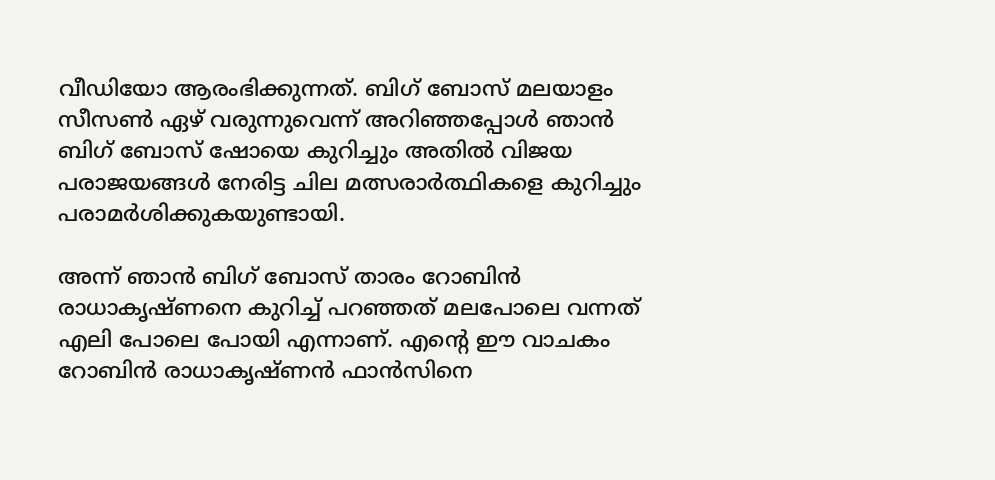വീഡിയോ ആരംഭിക്കുന്നത്. ബിഗ് ബോസ് മലയാളം സീസൺ ഏഴ് വരുന്നുവെന്ന് അറിഞ്ഞപ്പോൾ ഞാൻ ബിഗ് ബോസ് ഷോയെ കുറിച്ചും അതിൽ വിജയ പരാജയങ്ങൾ നേരിട്ട ചില മത്സരാർത്ഥികളെ കുറിച്ചും പരാമർശിക്കുകയുണ്ടായി.

അന്ന് ഞാൻ ബിഗ് ബോസ് താരം റോബിൻ രാധാകൃഷ്ണനെ കുറിച്ച് പറഞ്ഞത് മലപോലെ വന്നത് എലി പോലെ പോയി എന്നാണ്. എന്റെ ഈ വാചകം റോബിൻ രാധാകൃഷ്ണൻ ഫാൻസിനെ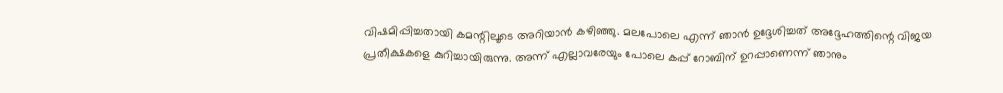വിഷമിപ്പിച്ചതായി കമന്റിലൂടെ അറിയാൻ കഴിഞ്ഞു. മലപോലെ എന്ന് ഞാൻ ഉദ്ദേശിച്ചത് അദ്ദേഹത്തിന്റെ വിജയ പ്രതീക്ഷകളെ കുറിച്ചായിരുന്നു. അന്ന് എല്ലാവരേയും പോലെ കപ്പ് റോബിന് ഉറപ്പാണെന്ന് ഞാനും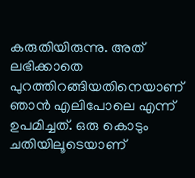കരുതിയിരുന്നു. അത് ലഭിക്കാതെ പുറത്തിറങ്ങിയതിനെയാണ് ഞാൻ എലിപോലെ എന്ന് ഉപമിച്ചത്. ഒരു കൊടും ചതിയിലൂടെയാണ്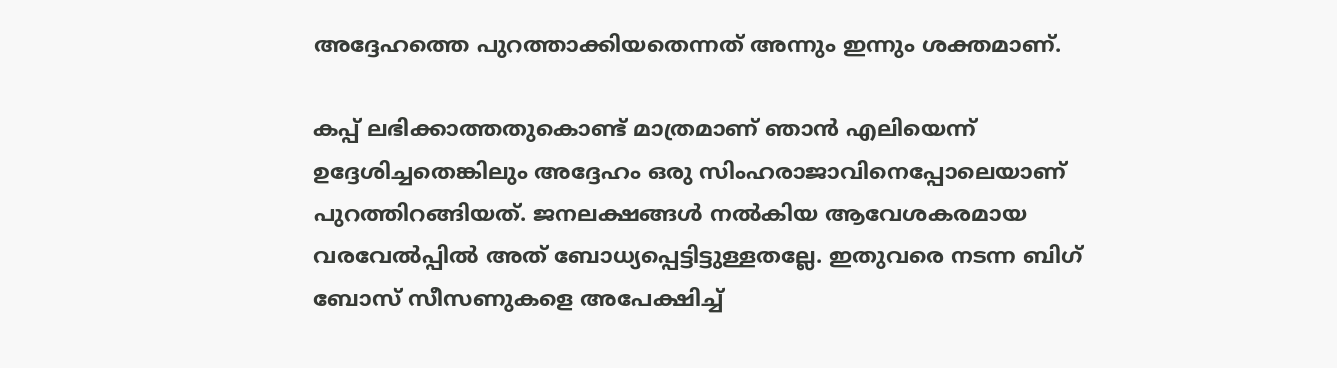അദ്ദേഹത്തെ പുറത്താക്കിയതെന്നത് അന്നും ഇന്നും ശക്തമാണ്.

കപ്പ് ലഭിക്കാത്തതുകൊണ്ട് മാത്രമാണ് ‍ഞാൻ എലിയെന്ന് ഉദ്ദേശിച്ചതെങ്കിലും അദ്ദേഹം ഒരു സിംഹരാജാവിനെപ്പോലെയാണ് പുറത്തിറങ്ങിയത്. ജനലക്ഷങ്ങൾ നൽകിയ ആവേശകരമായ വരവേൽപ്പിൽ അത് ബോധ്യപ്പെട്ടിട്ടുള്ളതല്ലേ. ഇതുവരെ നടന്ന ബിഗ് ബോസ് സീസണുകളെ അപേക്ഷിച്ച്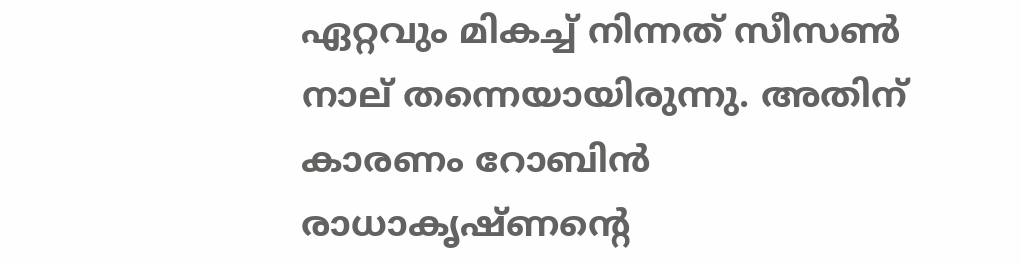ഏറ്റവും മികച്ച് നിന്നത് സീസൺ നാല് തന്നെയായിരുന്നു. അതിന് കാരണം റോബിൻ രാധാക‍ൃഷ്ണന്റെ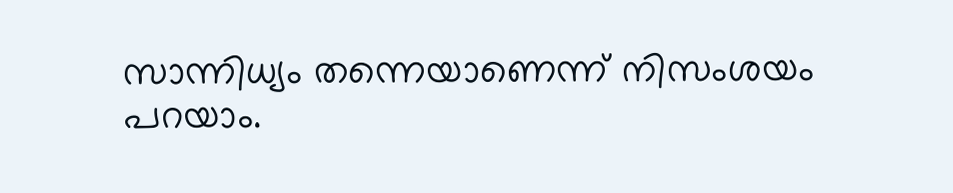സാന്നിധ്യം തന്നെയാണെന്ന് നിസംശയം പറയാം.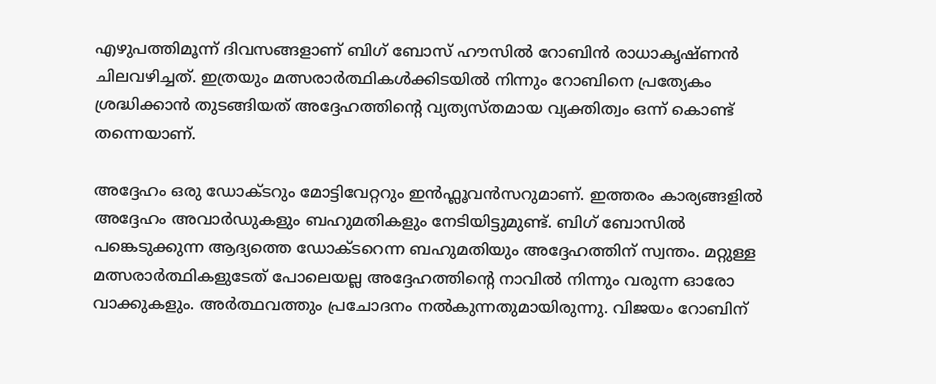എഴുപത്തിമൂന്ന് ദിവസങ്ങളാണ് ബിഗ് ബോസ് ഹൗസിൽ റോബിൻ രാധാകൃഷ്ണൻ ചിലവഴിച്ചത്. ഇത്രയും മത്സരാർത്ഥികൾക്കിടയിൽ നിന്നും റോബിനെ പ്രത്യേകം ശ്രദ്ധിക്കാൻ തുടങ്ങിയത് അദ്ദേഹത്തിന്റെ വ്യത്യസ്തമായ വ്യക്തിത്വം ഒന്ന് കൊണ്ട് തന്നെയാണ്.

അദ്ദേഹം ഒരു ഡോക്ടറും മോട്ടിവേറ്ററും ഇൻഫ്ലൂവൻസറുമാണ്. ഇത്തരം കാര്യങ്ങളിൽ അദ്ദേഹം അവാർഡുകളും ബഹുമതികളും നേടിയിട്ടുമുണ്ട്. ബിഗ് ബോസിൽ പങ്കെടുക്കുന്ന ആദ്യത്തെ ഡോക്ടറെന്ന ബഹുമതിയും അദ്ദേഹത്തിന് സ്വന്തം. മറ്റുള്ള മത്സരാർത്ഥികളുടേത് പോലെയല്ല അദ്ദേഹത്തിന്റെ നാവിൽ നിന്നും വരുന്ന ഓരോ വാക്കുകളും. അർത്ഥവത്തും പ്രചോദനം നൽകുന്നതുമായിരുന്നു. വിജയം റോബിന്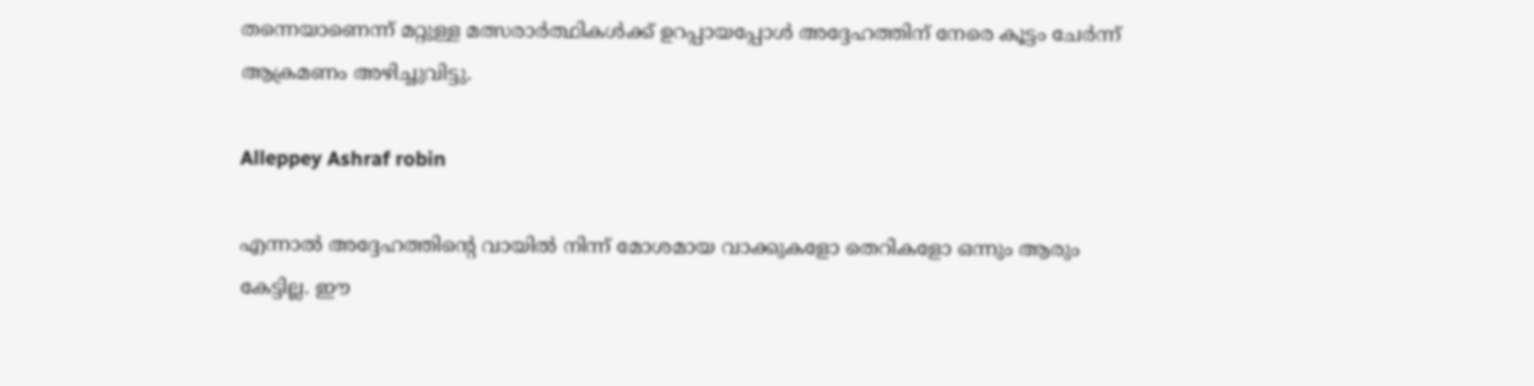തന്നെയാണെന്ന് മറ്റുള്ള മത്സരാർത്ഥികൾക്ക് ഉറപ്പായപ്പോൾ അദ്ദേഹത്തിന് നേരെ കൂട്ടം ചേർന്ന് ആക്രമണം അഴിച്ചുവിട്ടു.

Alleppey Ashraf robin

എന്നാൽ അദ്ദേഹത്തിന്റെ വായിൽ നിന്ന് മോശമായ വാക്കുകളോ തെറികളോ ഒന്നും ആരും കേട്ടില്ല. ഈ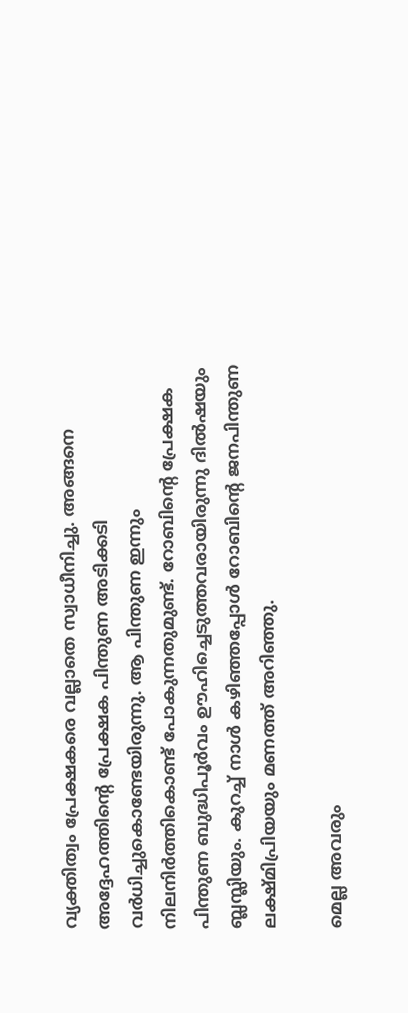വ്യക്തിത്വം പ്രേക്ഷകരെ വല്ലാതെ സ്വാധീനിച്ചു. അങ്ങനെ അദ്ദേഹത്തിന്റെ പ്രേക്ഷക പിന്തുണ അടിക്കടി വർധിച്ചുകൊണ്ടേയിരുന്നു. ആ പിന്തുണ ഇന്നും നിലനിർത്തികൊണ്ട് പോകുന്നതുമുണ്ട്. റോബിന്റെ പ്രേക്ഷക പിന്തുണ ബുദ്ധിപൂർവം ഊഹിച്ചെടുത്തവരായിരുന്നു ദിൽഷയും ബ്ലസ്ലിയും. കുറച്ച് നാൾ കഴിഞ്ഞപ്പോൾ റോബിന്റെ ജനപിന്തുണ ലക്ഷ്മിപ്രിയയും മണത്ത് അറിഞ്ഞു.

മെല്ല അവരും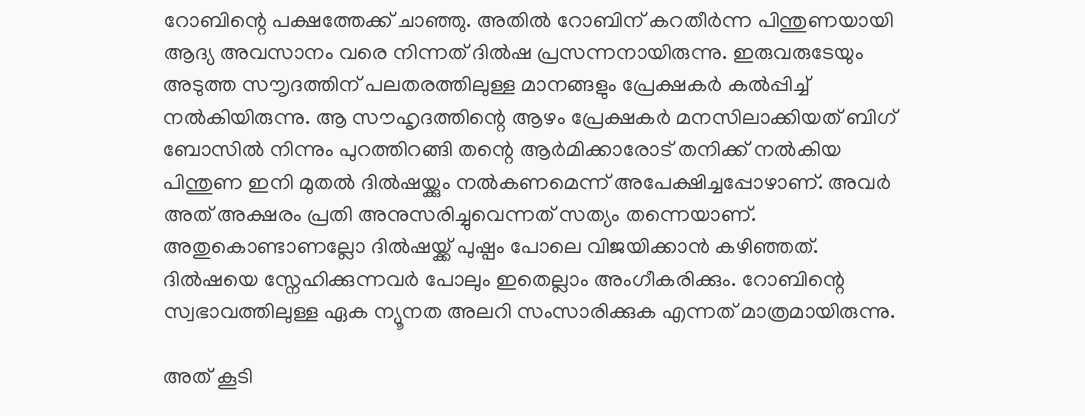റോബിന്റെ പക്ഷത്തേക്ക് ചാഞ്ഞു. അതിൽ റോബിന് കറതീർന്ന പിന്തുണയായി ആദ്യ അവസാനം വരെ നിന്നത് ദിൽഷ പ്രസന്നനായിരുന്നു. ഇരുവരുടേയും അടുത്ത സൗൃദത്തിന് പലതരത്തിലുള്ള മാനങ്ങളും പ്രേക്ഷകർ കൽപ്പിച്ച് നൽകിയിരുന്നു. ആ സൗഹൃദത്തിന്റെ ആഴം പ്രേക്ഷകർ മനസിലാക്കിയത് ബിഗ് ബോസിൽ നിന്നും പുറത്തിറങ്ങി തന്റെ ആർമിക്കാരോട് തനിക്ക് നൽകിയ പിന്തുണ ഇനി മുതൽ ദിൽഷയ്ക്കും നൽകണമെന്ന് അപേക്ഷിച്ചപ്പോഴാണ്. അവർ അത് അക്ഷരം പ്രതി അനുസരിച്ചുവെന്നത് സത്യം തന്നെയാണ്. അതുകൊണ്ടാണല്ലോ ദിൽഷയ്ക്ക് പുഷ്പം പോലെ വിജയിക്കാൻ കഴിഞ്ഞത്. ദിൽഷയെ സ്നേഹിക്കുന്നവർ പോലും ഇതെല്ലാം അംഗീകരിക്കും. റോബിന്റെ സ്വഭാവത്തിലുള്ള ഏക ന്യൂനത അലറി സംസാരിക്കുക എന്നത് മാത്രമായിരുന്നു.

അത് കൂടി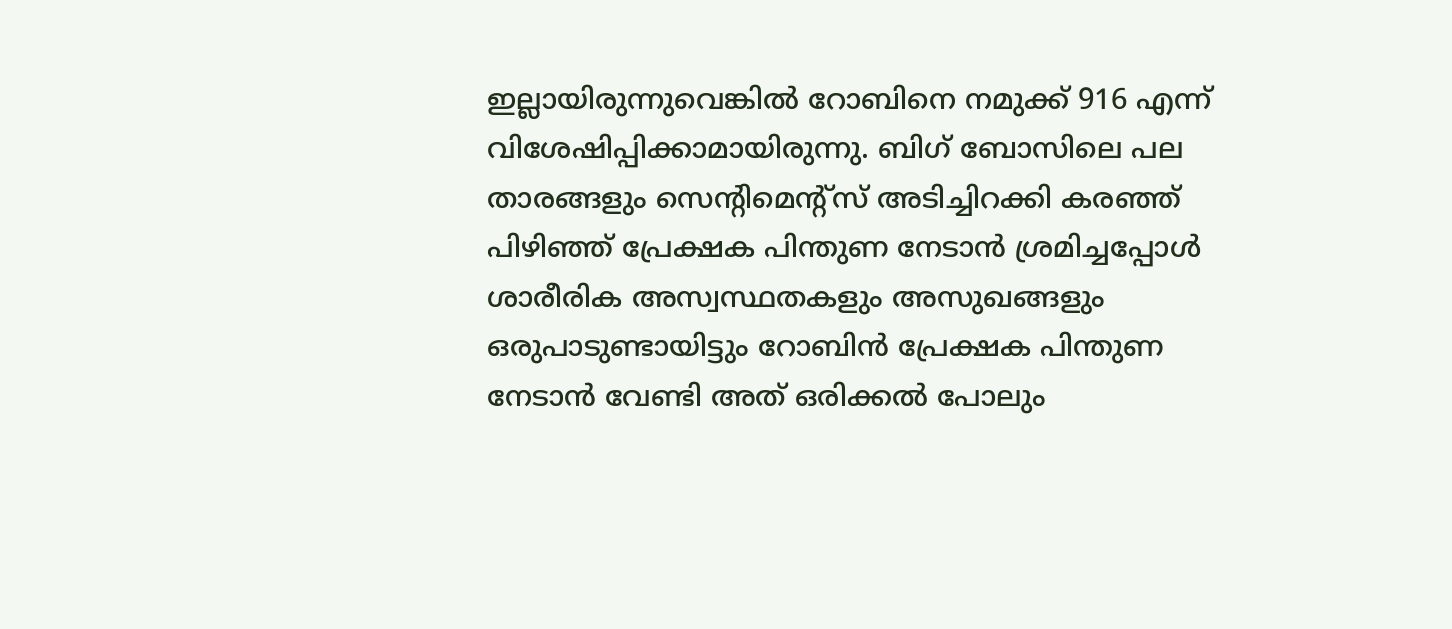ഇല്ലായിരുന്നുവെങ്കിൽ റോബിനെ നമുക്ക് 916 എന്ന് വിശേഷിപ്പിക്കാമായിരുന്നു. ബിഗ് ബോസിലെ പല താരങ്ങളും സെന്റിമെന്റ്സ് അടിച്ചിറക്കി കരഞ്ഞ് പിഴിഞ്ഞ് പ്രേക്ഷക പിന്തുണ നേടാൻ‌ ശ്രമിച്ചപ്പോൾ ശാരീരിക അസ്വസ്ഥതകളും അസുഖങ്ങളും ഒരുപാടുണ്ടായിട്ടും റോബിൻ പ്രേക്ഷക പിന്തുണ നേടാൻ വേണ്ടി അത് ഒരിക്കൽ പോലും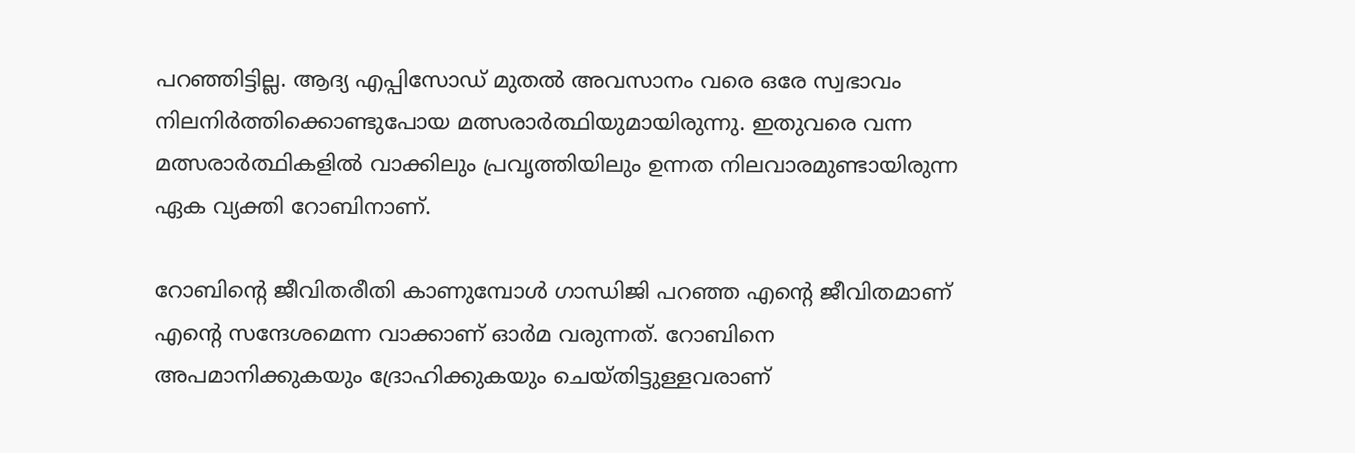പറഞ്ഞിട്ടില്ല. ആദ്യ എപ്പിസോഡ് മുതൽ അവസാനം വരെ ഒരേ സ്വഭാവം നിലനിർത്തിക്കൊണ്ടുപോയ മത്സരാർത്ഥിയുമായിരുന്നു. ഇതുവരെ വന്ന മത്സരാർത്ഥികളിൽ വാക്കിലും പ്രവൃത്തിയിലും ഉന്നത നിലവാരമുണ്ടായിരുന്ന ഏക വ്യക്തി റോബിനാണ്.

റോബിന്റെ ജീവിതരീതി കാണുമ്പോൾ ഗാന്ധിജി പറഞ്ഞ എന്റെ ജീവിതമാണ് എന്റെ സന്ദേശമെന്ന വാക്കാണ് ഓർമ വരുന്നത്. റോബിനെ അപമാനിക്കുകയും ദ്രോഹിക്കുകയും ചെയ്തിട്ടുള്ളവരാണ്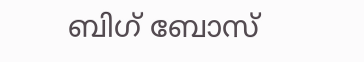ബിഗ് ബോസ്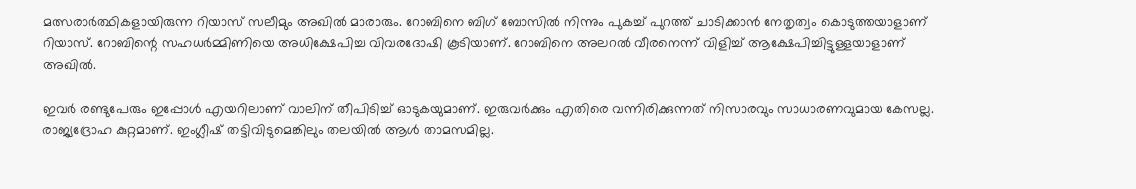മത്സരാർത്ഥികളായിരുന്ന റിയാസ് സലീമും അഖിൽ മാരാരും. റോബിനെ ബിഗ് ബോസിൽ നിന്നും പുകച്ച് പുറത്ത് ചാടിക്കാൻ നേതൃത്വം കൊടുത്തയാളാണ് റിയാസ്. റോബിന്റെ സഹധർമ്മിണിയെ അധിക്ഷേപിച്ച വിവരദോഷി കൂടിയാണ്. റോബിനെ അലറൽ വീരനെന്ന് വിളിച്ച് ആക്ഷേപിച്ചിട്ടുള്ളയാളാണ് അഖിൽ.

ഇവർ രണ്ടുപേരും ഇപ്പോൾ എയറിലാണ് വാലിന് തീപിടിച്ച് ഓടുകയുമാണ്. ഇരുവർക്കും എതിരെ വന്നിരിക്കുന്നത് നിസാരവും സാധാരണവുമായ കേസല്ല. രാജ്യദ്രോഹ കുറ്റമാണ്. ഇംഗ്ലീഷ് തട്ടിവിടുമെങ്കിലും തലയിൽ ആൾ താമസമില്ല.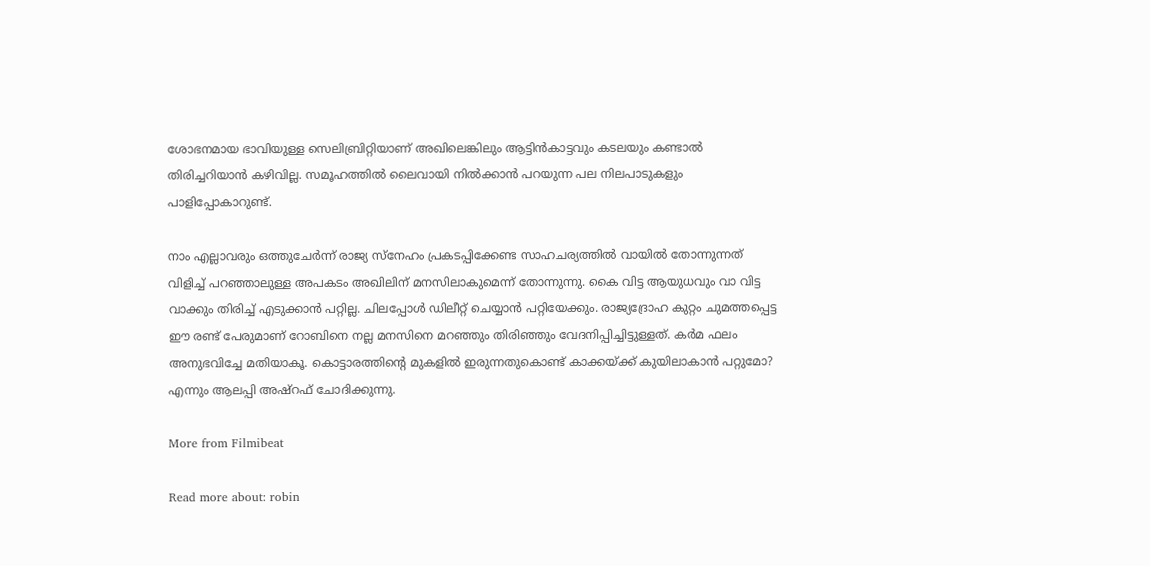ശോഭനമായ ഭാവിയുള്ള സെലിബ്രിറ്റിയാണ് അഖിലെങ്കിലും ആട്ടിൻകാട്ടവും കടലയും കണ്ടാൽ തിരിച്ചറിയാൻ കഴിവില്ല. സമൂഹത്തിൽ ലൈവായി നിൽക്കാൻ പറയുന്ന പല നിലപാടുകളും പാളിപ്പോകാറുണ്ട്.

നാം എല്ലാവരും ഒത്തുചേർന്ന് രാജ്യ സ്നേഹം പ്രകടപ്പിക്കേണ്ട സാഹചര്യത്തിൽ വായിൽ തോന്നുന്നത് വിളിച്ച് പറഞ്ഞാലുള്ള അപകടം അഖിലിന് മനസിലാകുമെന്ന് തോന്നുന്നു. കൈ വിട്ട ആയുധവും വാ വിട്ട വാക്കും തിരിച്ച് എടുക്കാൻ പറ്റില്ല. ചിലപ്പോൾ ഡിലീറ്റ് ചെയ്യാൻ പറ്റിയേക്കും. രാജ്യദ്രോഹ കുറ്റം ചുമത്തപ്പെട്ട ഈ രണ്ട് പേരുമാണ് റോബിനെ നല്ല മനസിനെ മറഞ്ഞും തിരിഞ്ഞും വേദനിപ്പിച്ചിട്ടുള്ളത്. കർമ ഫലം അനുഭവിച്ചേ മതിയാകൂ. കൊട്ടാരത്തിന്റെ മുകളിൽ ഇരുന്നതുകൊണ്ട് കാക്കയ്ക്ക് കുയിലാകാൻ പറ്റുമോ? എന്നും ആലപ്പി അഷ്റഫ് ചോദിക്കുന്നു.

More from Filmibeat

Read more about: robin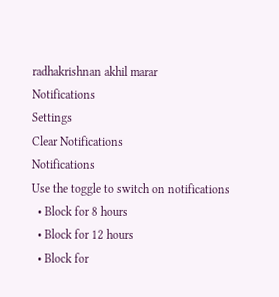radhakrishnan akhil marar
Notifications
Settings
Clear Notifications
Notifications
Use the toggle to switch on notifications
  • Block for 8 hours
  • Block for 12 hours
  • Block for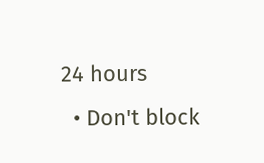24 hours
  • Don't block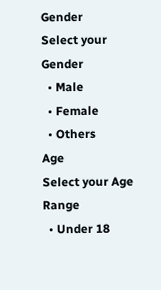Gender
Select your Gender
  • Male
  • Female
  • Others
Age
Select your Age Range
  • Under 18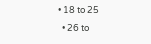• 18 to 25
  • 26 to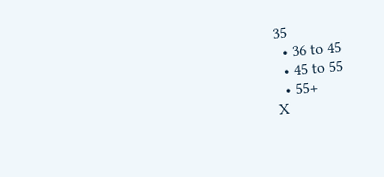35
  • 36 to 45
  • 45 to 55
  • 55+
X